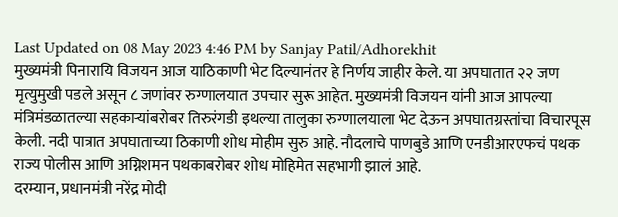Last Updated on 08 May 2023 4:46 PM by Sanjay Patil/Adhorekhit
मुख्यमंत्री पिनारायि विजयन आज याठिकाणी भेट दिल्यानंतर हे निर्णय जाहीर केले. या अपघातात २२ जण मृत्युमुखी पडले असून ८ जणांवर रुग्णालयात उपचार सुरू आहेत. मुख्यमंत्री विजयन यांनी आज आपल्या मंत्रिमंडळातल्या सहकाऱ्यांबरोबर तिरुरंगडी इथल्या तालुका रुग्णालयाला भेट देऊन अपघातग्रस्तांचा विचारपूस केली. नदी पात्रात अपघाताच्या ठिकाणी शोध मोहीम सुरु आहे. नौदलाचे पाणबुडे आणि एनडीआरएफचं पथक राज्य पोलीस आणि अग्निशमन पथकाबरोबर शोध मोहिमेत सहभागी झालं आहे.
दरम्यान, प्रधानमंत्री नरेंद्र मोदी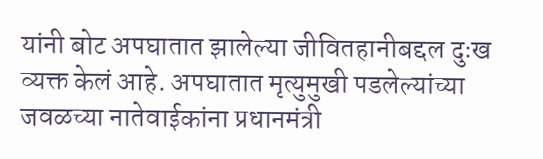यांनी बोट अपघातात झालेल्या जीवितहानीबद्दल दुःख व्यक्त केलं आहे. अपघातात मृत्युमुखी पडलेल्यांच्या जवळच्या नातेवाईकांना प्रधानमंत्री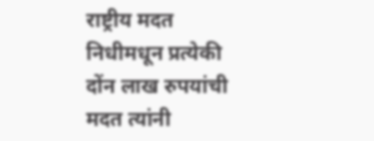राष्ट्रीय मदत निधीमधून प्रत्येकी दोंन लाख रुपयांची मदत त्यांनी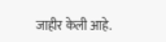जाहीर केली आहे.